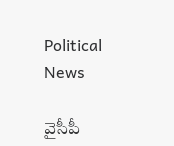Political News

వైసీపీ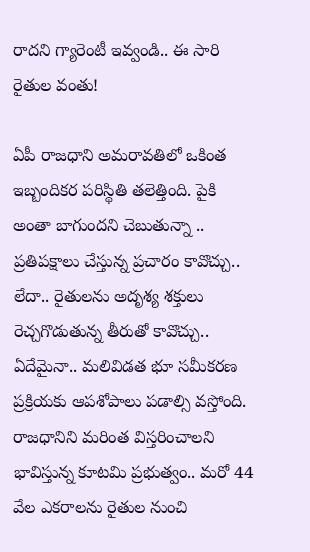రాద‌ని గ్యారెంటీ ఇవ్వండి.. ఈ సారి రైతుల వంతు!

ఏపీ రాజ‌ధాని అమ‌రావ‌తిలో ఒకింత ఇబ్బందిక‌ర ప‌రిస్థితి త‌లెత్తింది. పైకి అంతా బాగుంద‌ని చెబుతున్నా .. ప్ర‌తిప‌క్షాలు చేస్తున్న ప్ర‌చారం కావొచ్చు.. లేదా.. రైతుల‌ను అదృశ్య శ‌క్తులు రెచ్చ‌గొడుతున్న తీరుతో కావొచ్చు.. ఏదేమైనా.. మ‌లివిడ‌త భూ స‌మీక‌ర‌ణ ప్ర‌క్రియ‌కు ఆప‌శోపాలు ప‌డాల్సి వ‌స్తోంది. రాజ‌ధానిని మ‌రింత విస్త‌రించాల‌ని భావిస్తున్న కూట‌మి ప్ర‌భుత్వం.. మ‌రో 44 వేల ఎక‌రాల‌ను రైతుల నుంచి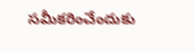స‌మీక‌రించేందుకు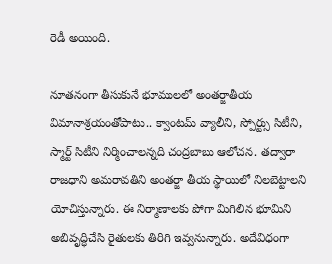రెడీ అయింది.

నూత‌నంగా తీసుకునే భూముల‌లో అంత‌ర్జాతీయ విమానాశ్ర‌యంతోపాటు.. క్వాంట‌మ్ వ్యాలీని, స్పోర్ట్సు సిటీని, స్మార్ట్ సిటీని నిర్మించాల‌న్న‌ది చంద్ర‌బాబు ఆలోచ‌న‌. త‌ద్వారా రాజ‌ధాని అమ‌రావ‌తిని అంత‌ర్జా తీయ స్థాయిలో నిల‌బెట్టాల‌ని యోచిస్తున్నారు. ఈ నిర్మాణాల‌కు పోగా మిగిలిన భూమిని అబివృద్ధిచేసి రైతుల‌కు తిరిగి ఇవ్వ‌నున్నారు. అదేవిధంగా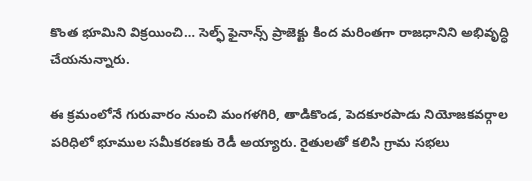కొంత భూమిని విక్ర‌యించి… సెల్ఫ్ ఫైనాన్స్ ప్రాజెక్టు కింద మ‌రింత‌గా రాజ‌ధానిని అభివృద్ధి చేయ‌నున్నారు.

ఈ క్రమంలోనే గురువారం నుంచి మంగ‌ళ‌గిరి, తాడికొండ‌, పెద‌కూర‌పాడు నియోజ‌క‌వ‌ర్గాల ప‌రిధిలో భూముల స‌మీక‌ర‌ణ‌కు రెడీ అయ్యారు. రైతుల‌తో క‌లిసి గ్రామ స‌భ‌లు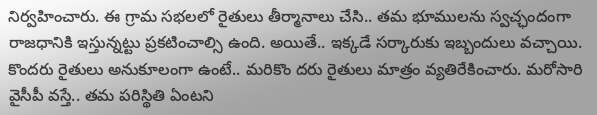నిర్వ‌హించారు. ఈ గ్రామ స‌భ‌లలో రైతులు తీర్మానాలు చేసి.. త‌మ భూముల‌ను స్వ‌చ్ఛందంగా రాజ‌ధానికి ఇస్తున్న‌ట్టు ప్ర‌క‌టించాల్సి ఉంది. అయితే.. ఇక్కడే స‌ర్కారుకు ఇబ్బందులు వ‌చ్చాయి. కొంద‌రు రైతులు అనుకూలంగా ఉంటే.. మ‌రికొం ద‌రు రైతులు మాత్రం వ్య‌తిరేకించారు. మ‌రోసారి వైసీపీ వ‌స్తే.. తమ ప‌రిస్థితి ఏంట‌ని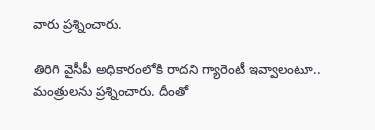వారు ప్ర‌శ్నించారు.

తిరిగి వైసీపీ అధికారంలోకి రాద‌ని గ్యారెంటీ ఇవ్వాలంటూ.. మంత్రుల‌ను ప్ర‌శ్నించారు. దీంతో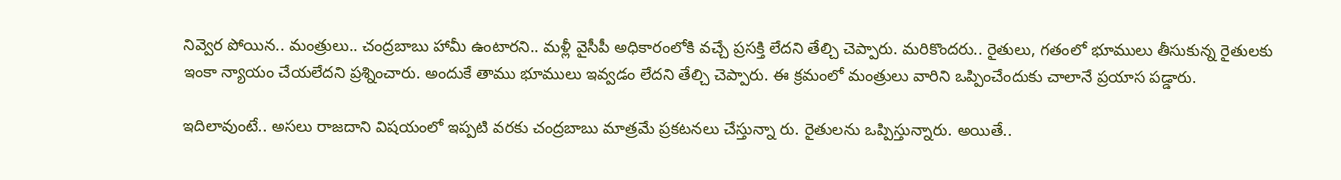నివ్వెర పోయిన‌.. మంత్రులు.. చంద్ర‌బాబు హామీ ఉంటార‌ని.. మ‌ళ్లీ వైసీపీ అధికారంలోకి వ‌చ్చే ప్ర‌సక్తి లేద‌ని తేల్చి చెప్పారు. మ‌రికొంద‌రు.. రైతులు, గ‌తంలో భూములు తీసుకున్న రైతుల‌కు ఇంకా న్యాయం చేయ‌లేద‌ని ప్ర‌శ్నించారు. అందుకే తాము భూములు ఇవ్వ‌డం లేద‌ని తేల్చి చెప్పారు. ఈ క్ర‌మంలో మంత్రులు వారిని ఒప్పించేందుకు చాలానే ప్ర‌యాస ప‌డ్డారు.

ఇదిలావుంటే.. అస‌లు రాజ‌దాని విష‌యంలో ఇప్ప‌టి వ‌ర‌కు చంద్ర‌బాబు మాత్ర‌మే ప్ర‌క‌ట‌న‌లు చేస్తున్నా రు. రైతుల‌ను ఒప్పిస్తున్నారు. అయితే..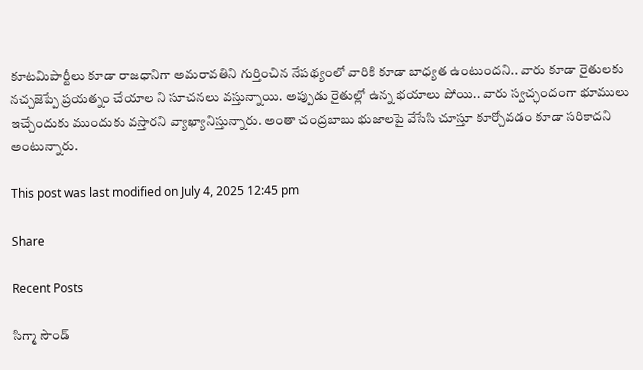కూట‌మిపార్టీలు కూడా రాజ‌ధానిగా అమ‌రావ‌తిని గుర్తించిన నేప‌థ్యంలో వారికి కూడా బాధ్య‌త ఉంటుంద‌ని.. వారు కూడా రైతుల‌కు న‌చ్చ‌జెప్పే ప్ర‌య‌త్నం చేయాల ని సూచ‌న‌లు వ‌స్తున్నాయి. అప్పుడు రైతుల్లో ఉన్న భ‌యాలు పోయి.. వారు స్వ‌చ్ఛందంగా భూములు ఇచ్చేందుకు ముందుకు వ‌స్తార‌ని వ్యాఖ్యానిస్తున్నారు. అంతా చంద్ర‌బాబు భుజాల‌పై వేసేసి చూస్తూ కూర్చోవ‌డం కూడా స‌రికాద‌ని అంటున్నారు.

This post was last modified on July 4, 2025 12:45 pm

Share

Recent Posts

సిగ్మా సౌండ్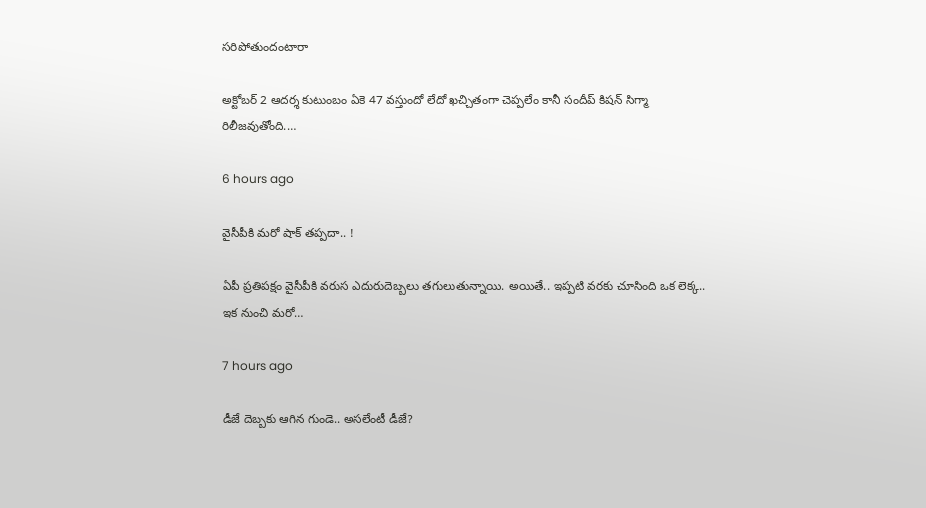సరిపోతుందంటారా

అక్టోబర్ 2 ఆదర్శ కుటుంబం ఏకె 47 వస్తుందో లేదో ఖచ్చితంగా చెప్పలేం కానీ సందీప్ కిషన్ సిగ్మా రిలీజవుతోంది.…

6 hours ago

వైసీపీకి మ‌రో షాక్ త‌ప్ప‌దా.. !

ఏపీ ప్ర‌తిప‌క్షం వైసీపీకి వరుస ఎదురుదెబ్బలు తగులుతున్నాయి. అయితే.. ఇప్ప‌టి వ‌ర‌కు చూసింది ఒక లెక్క‌.. ఇక నుంచి మ‌రో…

7 hours ago

డీజే దెబ్బకు ఆగిన గుండె.. అసలేంటీ డీజే?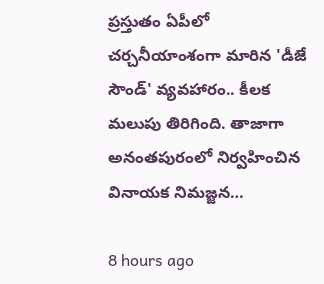ప్ర‌స్తుతం ఏపీలో చ‌ర్చ‌నీయాంశంగా మారిన 'డీజే సౌండ్‌' వ్య‌వ‌హారం.. కీల‌క మ‌లుపు తిరిగింది. తాజాగా అనంత‌పురంలో నిర్వ‌హించిన వినాయ‌క నిమ‌జ్జ‌న…

8 hours ago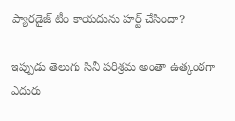ప్యారడైజ్ టీం కాయదును హర్ట్ చేసిందా?

ఇప్పుడు తెలుగు సినీ పరిశ్రమ అంతా ఉత్కంఠగా ఎదురు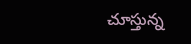చూస్తున్న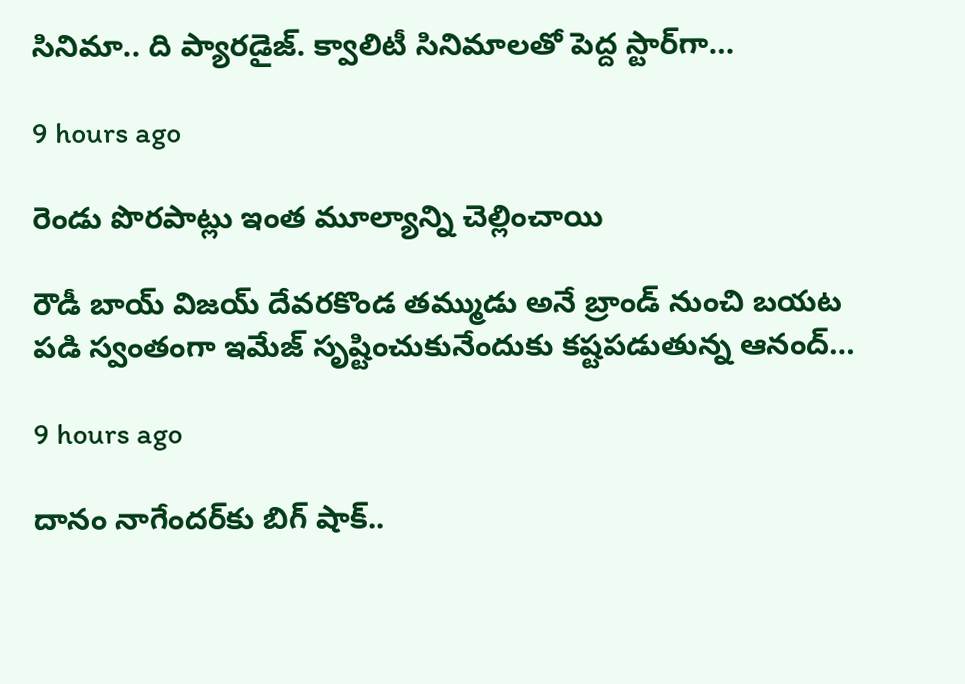సినిమా.. ది ప్యారడైజ్. క్వాలిటీ సినిమాలతో పెద్ద స్టార్‌గా…

9 hours ago

రెండు పొరపాట్లు ఇంత మూల్యాన్ని చెల్లించాయి

రౌడీ బాయ్ విజయ్ దేవరకొండ తమ్ముడు అనే బ్రాండ్ నుంచి బయట పడి స్వంతంగా ఇమేజ్ సృష్టించుకునేందుకు కష్టపడుతున్న ఆనంద్…

9 hours ago

దానం నాగేందర్‌కు బిగ్ షాక్..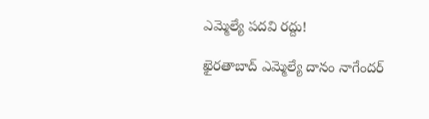ఎమ్మెల్యే పదవి రద్దు!

ఖైర‌తాబాద్ ఎమ్మెల్యే దానం నాగేంద‌ర్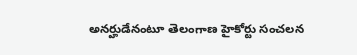అన‌ర్హుడేనంటూ తెలంగాణ హైకోర్టు సంచ‌ల‌న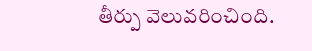తీర్పు వెలువ‌రించింది.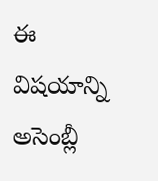ఈ విష‌యాన్ని అసెంబ్లీ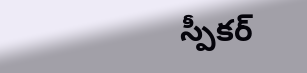స్పీక‌ర్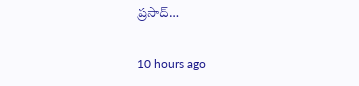ప్ర‌సాద్…

10 hours ago